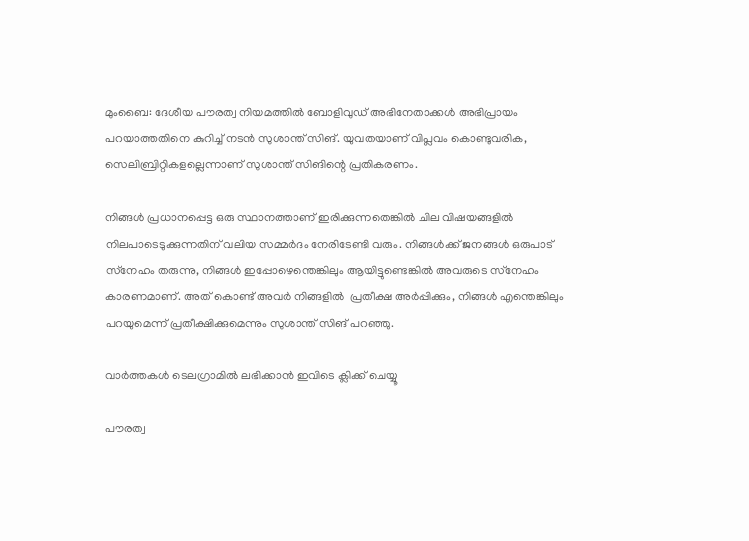മുംബൈ: ദേശീയ പൗരത്വ നിയമത്തില്‍ ബോളിവുഡ് അഭിനേതാക്കള്‍ അഭിപ്രായം പറയാത്തതിനെ കുറിച്ച് നടന്‍ സുശാന്ത് സിങ്. യുവതയാണ് വിപ്ലവം കൊണ്ടുവരിക, സെലിബ്രിറ്റികളല്ലെന്നാണ് സുശാന്ത് സിങിന്റെ പ്രതികരണം.

നിങ്ങള്‍ പ്രധാനപ്പെട്ട ഒരു സ്ഥാനത്താണ് ഇരിക്കുന്നതെങ്കില്‍ ചില വിഷയങ്ങളില്‍ നിലപാടെടുക്കുന്നതിന് വലിയ സമ്മര്‍ദം നേരിടേണ്ടി വരും. നിങ്ങള്‍ക്ക് ജനങ്ങള്‍ ഒരുപാട് സ്‌നേഹം തരുന്നു, നിങ്ങള്‍ ഇപ്പോഴെന്തെങ്കിലും ആയിട്ടുണ്ടെങ്കില്‍ അവരുടെ സ്‌നേഹം കാരണമാണ്. അത് കൊണ്ട് അവര്‍ നിങ്ങളില്‍  പ്രതീക്ഷ അര്‍പ്പിക്കും, നിങ്ങള്‍ എന്തെങ്കിലും പറയുമെന്ന് പ്രതീക്ഷിക്കുമെന്നും സുശാന്ത് സിങ് പറഞ്ഞു.

വാര്‍ത്തകള്‍ ടെലഗ്രാമില്‍ ലഭിക്കാന്‍ ഇവിടെ ക്ലിക്ക് ചെയ്യൂ

പൗരത്വ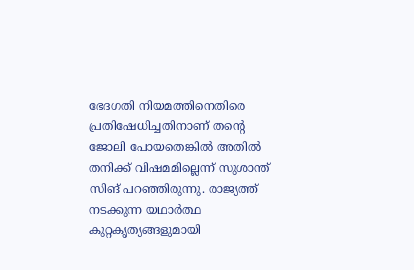ഭേദഗതി നിയമത്തിനെതിരെ പ്രതിഷേധിച്ചതിനാണ് തന്റെ ജോലി പോയതെങ്കില്‍ അതില്‍ തനിക്ക് വിഷമമില്ലെന്ന് സുശാന്ത് സിങ് പറഞ്ഞിരുന്നു. രാജ്യത്ത് നടക്കുന്ന യഥാര്‍ത്ഥ കുറ്റകൃത്യങ്ങളുമായി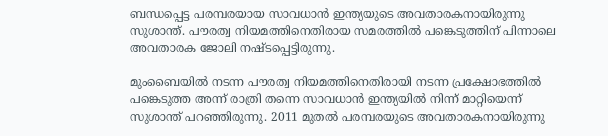ബന്ധപ്പെട്ട പരമ്പരയായ സാവധാന്‍ ഇന്ത്യയുടെ അവതാരകനായിരുന്നു സുശാന്ത്. പൗരത്വ നിയമത്തിനെതിരായ സമരത്തില്‍ പങ്കെടുത്തിന് പിന്നാലെ അവതാരക ജോലി നഷ്ടപ്പെട്ടിരുന്നു.

മുംബൈയില്‍ നടന്ന പൗരത്വ നിയമത്തിനെതിരായി നടന്ന പ്രക്ഷോഭത്തില്‍ പങ്കെടുത്ത അന്ന് രാത്രി തന്നെ സാവധാന്‍ ഇന്ത്യയില്‍ നിന്ന് മാറ്റിയെന്ന് സുശാന്ത് പറഞ്ഞിരുന്നു. 2011 മുതല്‍ പരമ്പരയുടെ അവതാരകനായിരുന്നു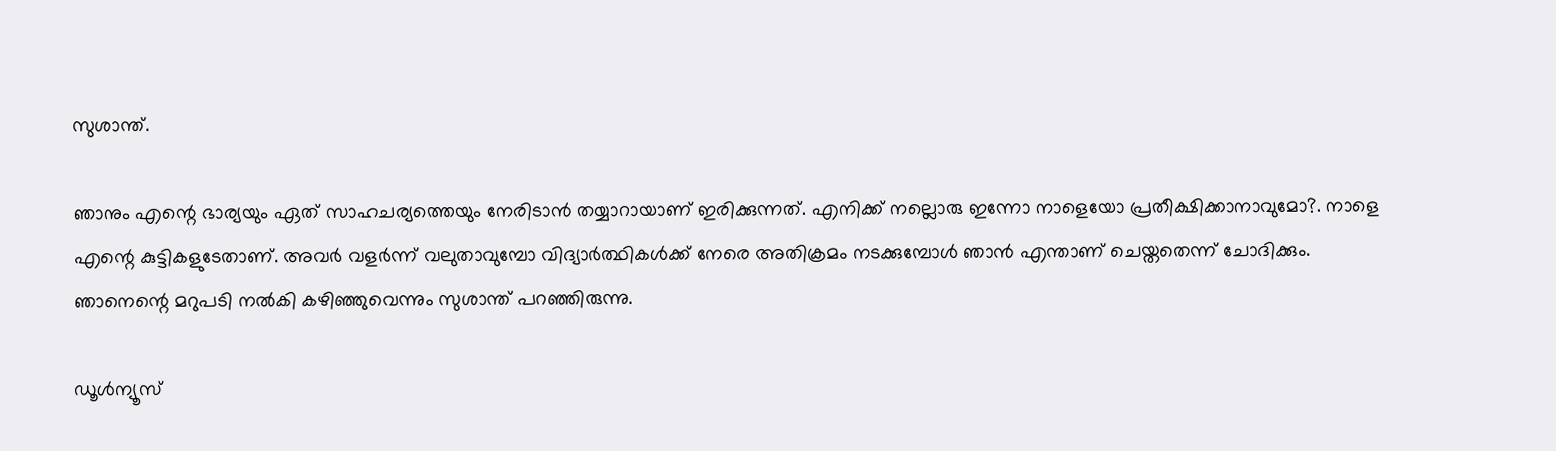സുശാന്ത്.

ഞാനും എന്റെ ഭാര്യയും ഏത് സാഹചര്യത്തെയും നേരിടാന്‍ തയ്യാറായാണ് ഇരിക്കുന്നത്. എനിക്ക് നല്ലൊരു ഇന്നോ നാളെയോ പ്രതീക്ഷിക്കാനാവുമോ?. നാളെ എന്റെ കുട്ടികളുടേതാണ്. അവര്‍ വളര്‍ന്ന് വലുതാവുമ്പോ വിദ്യാര്‍ത്ഥികള്‍ക്ക് നേരെ അതിക്രമം നടക്കുമ്പോള്‍ ഞാന്‍ എന്താണ് ചെയ്തതെന്ന് ചോദിക്കും. ഞാനെന്റെ മറുപടി നല്‍കി കഴിഞ്ഞുവെന്നും സുശാന്ത് പറഞ്ഞിരുന്നു.

ഡൂൾന്യൂസ്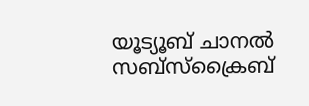യൂട്യൂബ് ചാനൽ സബ്സ്ക്രൈബ്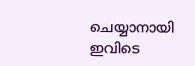ചെയ്യാനായി ഇവിടെ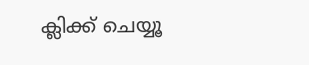ക്ലിക്ക് ചെയ്യൂ